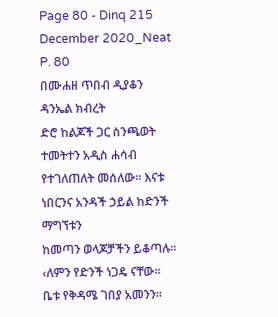Page 80 - Dinq 215 December 2020_Neat
P. 80
በሙሐዘ ጥበብ ዲያቆን ዳንኤል ክብረት
ድሮ ከልጆች ጋር ስንጫወት ተመትተን አዲስ ሐሳብ የተገለጠለት መሰለው፡፡ እናቱ ነበርንና አንዳች ኃይል ከድንች ማግኘቱን
ከመጣን ወላጆቻችን ይቆጣሉ፡፡ ‹ለምን የድንች ነጋዴ ናቸው፡፡ ቤቱ የቅዳሜ ገበያ አመንን፡፡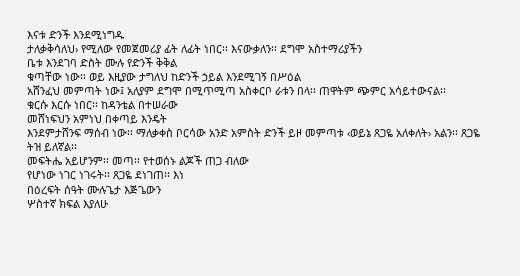እናቱ ድንች እንደሚነግዱ
ታለቃቅሳለህ› የሚለው የመጀመሪያ ፊት ለፊት ነበር፡፡ እናውቃለን፡፡ ደግሞ አስተማሪያችን
ቤቱ እንደገባ ድስት ሙሉ የድንች ቅቅል
ቁጣቸው ነው፡፡ ወይ እዚያው ታግለህ ከድንች ኃይል እንደሚገኝ በሥዕል
አሸንፈህ መምጣት ነው፤ አለያም ደግሞ በሚጥሚጣ አስቀርቦ ራቱን በላ፡፡ ጠዋትም ጭምር አሳይተውናል፡፡
ቁርሱ እርሱ ነበር፡፡ ከዳንቴል በተሠራው
መሸነፍህን አምነህ በቀጣይ እንዴት
እንደምታሸንፍ ማሰብ ነው፡፡ ማለቃቀስ ቦርሳው አንድ አምስት ድንች ይዞ መምጣቱ ‹ወይኔ ጸጋዬ አለቀለት› አልን፡፡ ጸጋዬ
ትዝ ይለኛል፡፡
መፍትሔ አይሆንም፡፡ መጣ፡፡ የተወሰኑ ልጆች ጠጋ ብለው
የሆነው ነገር ነገሩት፡፡ ጸጋዬ ደነገጠ፡፡ እነ
በዕረፍት ሰዓት ሙሉጌታ እጅጌውን
ሦስተኛ ክፍል እያለሁ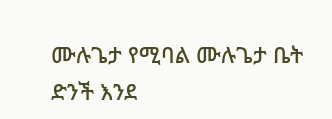ሙሉጌታ የሚባል ሙሉጌታ ቤት ድንች እንደ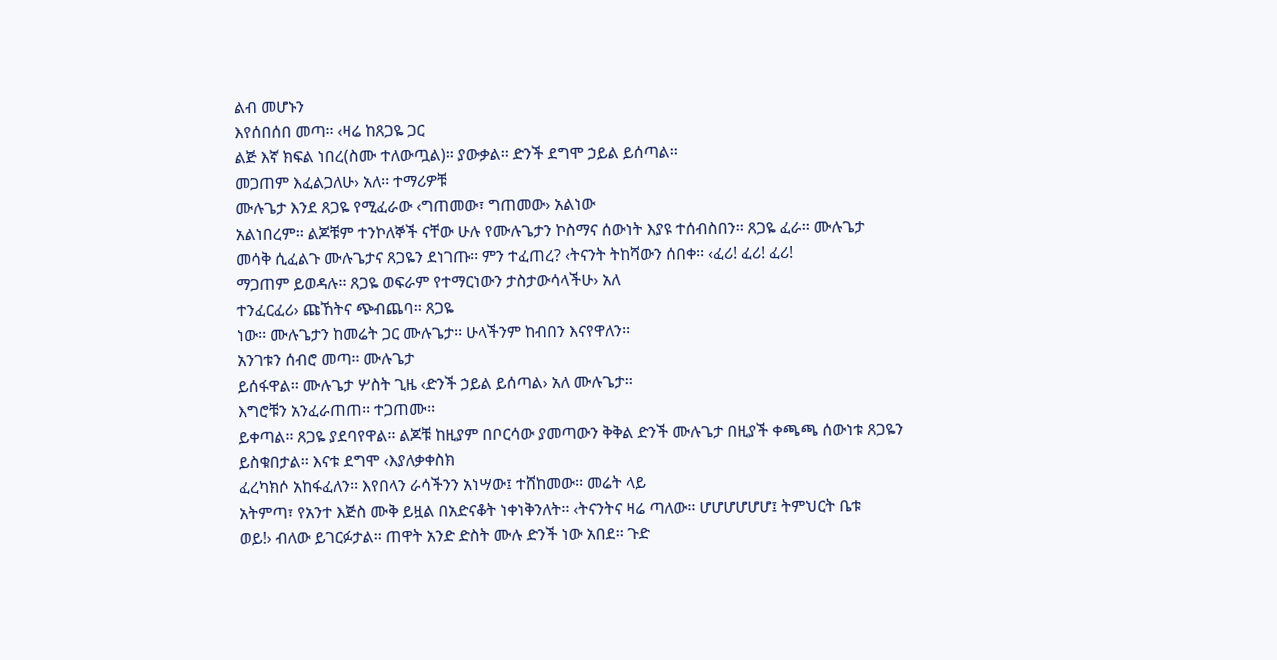ልብ መሆኑን
እየሰበሰበ መጣ፡፡ ‹ዛሬ ከጸጋዬ ጋር
ልጅ እኛ ክፍል ነበረ(ስሙ ተለውጧል)፡፡ ያውቃል፡፡ ድንች ደግሞ ኃይል ይሰጣል፡፡
መጋጠም እፈልጋለሁ› አለ፡፡ ተማሪዎቹ
ሙሉጌታ እንደ ጸጋዬ የሚፈራው ‹ግጠመው፣ ግጠመው› አልነው
አልነበረም፡፡ ልጆቹም ተንኮለኞች ናቸው ሁሉ የሙሉጌታን ኮስማና ሰውነት እያዩ ተሰብስበን፡፡ ጸጋዬ ፈራ፡፡ ሙሉጌታ
መሳቅ ሲፈልጉ ሙሉጌታና ጸጋዬን ደነገጡ፡፡ ምን ተፈጠረ? ‹ትናንት ትከሻውን ሰበቀ፡፡ ‹ፈሪ! ፈሪ! ፈሪ!
ማጋጠም ይወዳሉ፡፡ ጸጋዬ ወፍራም የተማርነውን ታስታውሳላችሁ› አለ
ተንፈርፈሪ› ጩኸትና ጭብጨባ፡፡ ጸጋዬ
ነው፡፡ ሙሉጌታን ከመሬት ጋር ሙሉጌታ፡፡ ሁላችንም ከብበን እናየዋለን፡፡
አንገቱን ሰብሮ መጣ፡፡ ሙሉጌታ
ይሰፋዋል፡፡ ሙሉጌታ ሦስት ጊዜ ‹ድንች ኃይል ይሰጣል› አለ ሙሉጌታ፡፡
እግሮቹን አንፈራጠጠ፡፡ ተጋጠሙ፡፡
ይቀጣል፡፡ ጸጋዬ ያደባየዋል፡፡ ልጆቹ ከዚያም በቦርሳው ያመጣውን ቅቅል ድንች ሙሉጌታ በዚያች ቀጫጫ ሰውነቱ ጸጋዬን
ይስቁበታል፡፡ እናቱ ደግሞ ‹እያለቃቀስክ
ፈረካክሶ አከፋፈለን፡፡ እየበላን ራሳችንን አነሣው፤ ተሸከመው፡፡ መሬት ላይ
አትምጣ፣ የአንተ እጅስ ሙቅ ይዟል በአድናቆት ነቀነቅንለት፡፡ ‹ትናንትና ዛሬ ጣለው፡፡ ሆሆሆሆሆሆ፤ ትምህርት ቤቱ
ወይ!› ብለው ይገርፉታል፡፡ ጠዋት አንድ ድስት ሙሉ ድንች ነው አበደ፡፡ ጉድ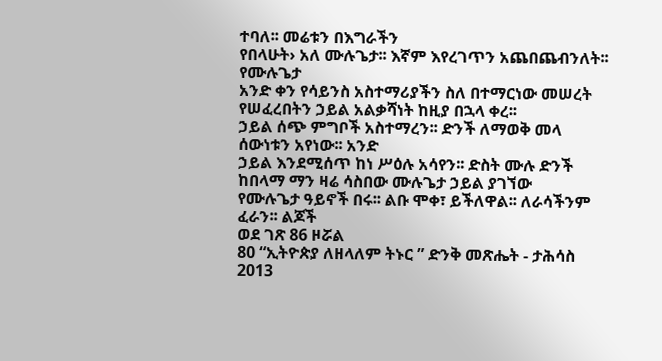ተባለ፡፡ መሬቱን በእግራችን
የበላሁት› አለ ሙሉጌታ፡፡ እኛም እየረገጥን አጨበጨብንለት፡፡ የሙሉጌታ
አንድ ቀን የሳይንስ አስተማሪያችን ስለ በተማርነው መሠረት የሠፈረበትን ኃይል አልቃሻነት ከዚያ በኋላ ቀረ፡፡
ኃይል ሰጭ ምግቦች አስተማረን፡፡ ድንች ለማወቅ መላ ሰውነቱን አየነው፡፡ አንድ
ኃይል እንደሚሰጥ ከነ ሥዕሉ አሳየን፡፡ ድስት ሙሉ ድንች ከበላማ ማን ዛሬ ሳስበው ሙሉጌታ ኃይል ያገኘው
የሙሉጌታ ዓይኖች በሩ፡፡ ልቡ ሞቀ፣ ይችለዋል፡፡ ለራሳችንም ፈራን፡፡ ልጆች
ወደ ገጽ 86 ዞሯል
80 “ኢትዮጵያ ለዘላለም ትኑር ” ድንቅ መጽሔት - ታሕሳስ 2013